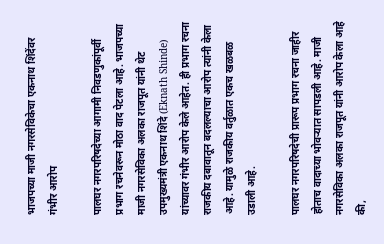भाजपच्या माजी नगरसेविकेचा एकनाथ शिंदेंवर गंभीर आरोप

पालघर नगरपरिषदेच्या आगामी निवडणुकांपूर्वी प्रभाग रचनेवरून मोठा वाद पेटला आहे. भाजपच्या माजी नगरसेविका अलका राजपूत यांनी थेट उपमुख्यमंत्री एकनाथ शिंदे (Eknath Shinde) यांच्यावर गंभीर आरोप केले आहेत. ही प्रभाग रचना राजकीय दबावातून बदलल्याचा आरोप त्यांनी केला आहे. यामुळे राजकीय वर्तुळात एकच खळबळ उडाली आहे.

पालघर नगरपरिषदेची प्रारूप प्रभाग रचना जाहीर होताच वादाच्या भोवऱ्यात सापडली आहे. माजी नगरसेविका अलका राजपूत यांनी आरोप केला आहे की,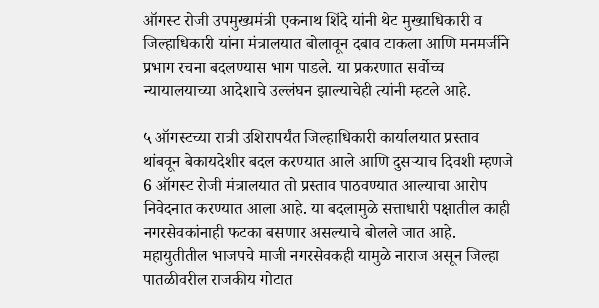ऑगस्ट रोजी उपमुख्यमंत्री एकनाथ शिंदे यांनी थेट मुख्याधिकारी व जिल्हाधिकारी यांना मंत्रालयात बोलावून दबाव टाकला आणि मनमर्जीने प्रभाग रचना बदलण्यास भाग पाडले. या प्रकरणात सर्वोच्च न्यायालयाच्या आदेशाचे उल्लंघन झाल्याचेही त्यांनी म्हटले आहे.

५ ऑगस्टच्या रात्री उशिरापर्यंत जिल्हाधिकारी कार्यालयात प्रस्ताव थांबवून बेकायदेशीर बदल करण्यात आले आणि दुसऱ्याच दिवशी म्हणजे 6 ऑगस्ट रोजी मंत्रालयात तो प्रस्ताव पाठवण्यात आल्याचा आरोप निवेदनात करण्यात आला आहे. या बदलामुळे सत्ताधारी पक्षातील काही नगरसेवकांनाही फटका बसणार असल्याचे बोलले जात आहे. महायुतीतील भाजपचे माजी नगरसेवकही यामुळे नाराज असून जिल्हा पातळीवरील राजकीय गोटात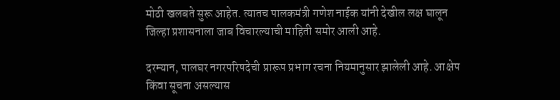मोठी खलबते सुरू आहेत. त्यातच पालकमंत्री गणेश नाईक यांनी देखील लक्ष घालून जिल्हा प्रशासनाला जाब विचारल्याची माहिती समोर आली आहे.

दरम्यान, पालघर नगरपरिषदेची प्रारूप प्रभाग रचना नियमानुसार झालेली आहे. आक्षेप किंवा सूचना असल्यास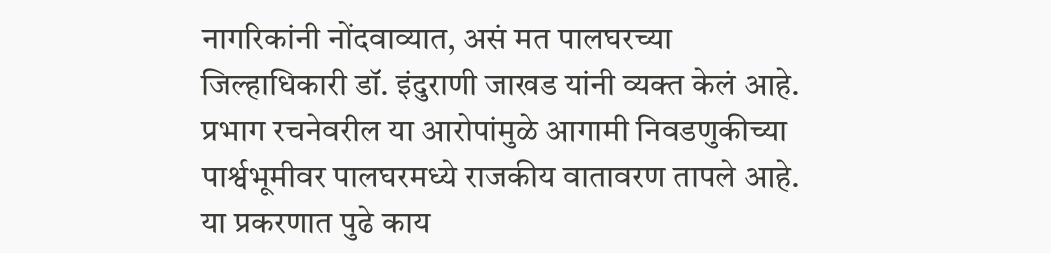नागरिकांनी नोंदवाव्यात, असं मत पालघरच्या जिल्हाधिकारी डॉ. इंदुराणी जाखड यांनी व्यक्त केलं आहे. प्रभाग रचनेवरील या आरोपांमुळे आगामी निवडणुकीच्या पार्श्वभूमीवर पालघरमध्ये राजकीय वातावरण तापले आहे. या प्रकरणात पुढे काय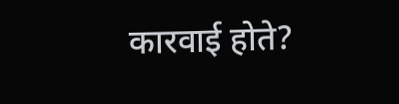कारवाई होते?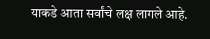याकडे आता सर्वांचे लक्ष लागले आहे.